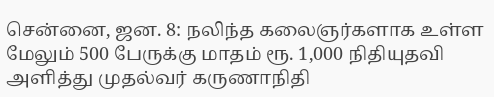சென்னை, ஜன. 8: நலிந்த கலைஞர்களாக உள்ள மேலும் 500 பேருக்கு மாதம் ரூ. 1,000 நிதியுதவி அளித்து முதல்வர் கருணாநிதி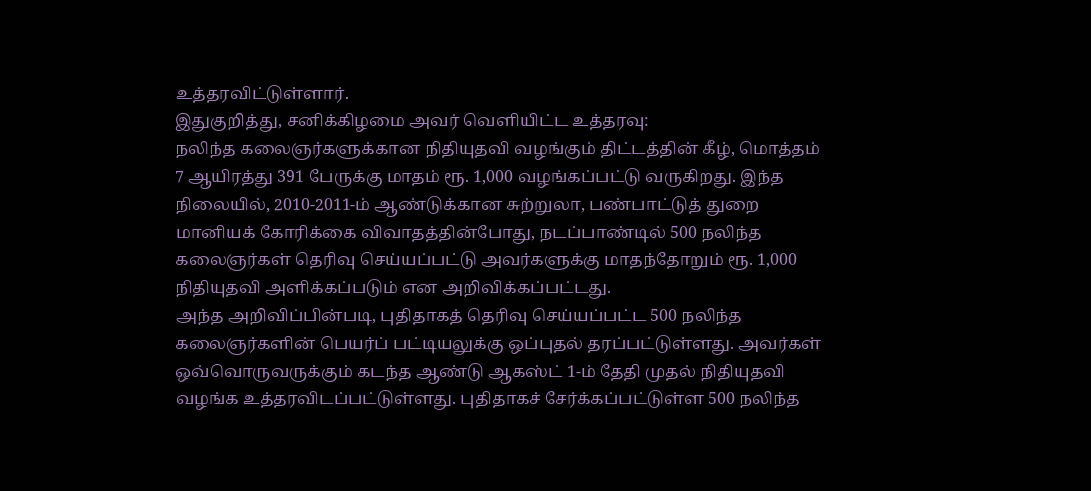உத்தரவிட்டுள்ளார்.
இதுகுறித்து, சனிக்கிழமை அவர் வெளியிட்ட உத்தரவு:
நலிந்த கலைஞர்களுக்கான நிதியுதவி வழங்கும் திட்டத்தின் கீழ், மொத்தம் 7 ஆயிரத்து 391 பேருக்கு மாதம் ரூ. 1,000 வழங்கப்பட்டு வருகிறது. இந்த நிலையில், 2010-2011-ம் ஆண்டுக்கான சுற்றுலா, பண்பாட்டுத் துறை மானியக் கோரிக்கை விவாதத்தின்போது, நடப்பாண்டில் 500 நலிந்த கலைஞர்கள் தெரிவு செய்யப்பட்டு அவர்களுக்கு மாதந்தோறும் ரூ. 1,000 நிதியுதவி அளிக்கப்படும் என அறிவிக்கப்பட்டது.
அந்த அறிவிப்பின்படி, புதிதாகத் தெரிவு செய்யப்பட்ட 500 நலிந்த கலைஞர்களின் பெயர்ப் பட்டியலுக்கு ஒப்புதல் தரப்பட்டுள்ளது. அவர்கள் ஒவ்வொருவருக்கும் கடந்த ஆண்டு ஆகஸ்ட் 1-ம் தேதி முதல் நிதியுதவி வழங்க உத்தரவிடப்பட்டுள்ளது. புதிதாகச் சேர்க்கப்பட்டுள்ள 500 நலிந்த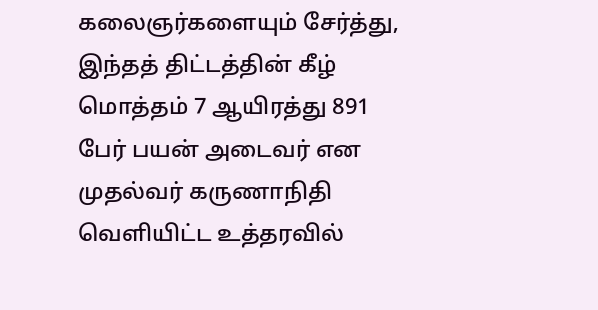கலைஞர்களையும் சேர்த்து, இந்தத் திட்டத்தின் கீழ் மொத்தம் 7 ஆயிரத்து 891 பேர் பயன் அடைவர் என முதல்வர் கருணாநிதி வெளியிட்ட உத்தரவில்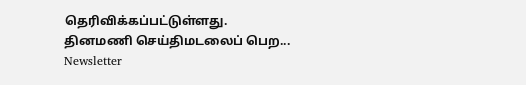தெரிவிக்கப்பட்டுள்ளது.
தினமணி செய்திமடலைப் பெற... Newsletter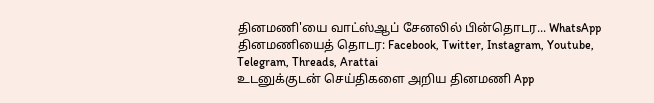தினமணி'யை வாட்ஸ்ஆப் சேனலில் பின்தொடர... WhatsApp
தினமணியைத் தொடர: Facebook, Twitter, Instagram, Youtube, Telegram, Threads, Arattai
உடனுக்குடன் செய்திகளை அறிய தினமணி App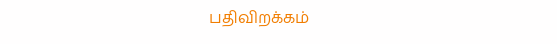பதிவிறக்கம்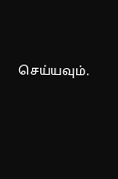செய்யவும்.